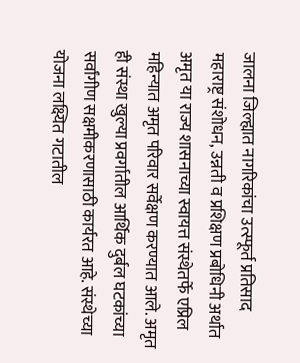जालना जिल्ह्यात नागरिकांचा उत्स्फूर्त प्रतिसाद
महाराष्ट्र संशोधन, उन्नती व प्रशिक्षण प्रबोधिनी अर्थात अमृत या राज्य शासनाच्या स्वायत्त संस्थेतर्फे एप्रिल महिन्यात अमृत परिवार सर्वेक्षण करण्यात आले. अमृत ही संस्था खुल्या प्रवर्गातील आर्थिक दुर्बल घटकांच्या सर्वांगीण सक्षमीकरणासाठी कार्यरत आहे. संस्थेच्या योजना लक्ष्यित गटातील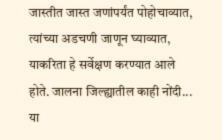जास्तीत जास्त जणांपर्यंत पोहोचाव्यात, त्यांच्या अडचणी जाणून घ्याव्यात, याकरिता हे सर्वेक्षण करण्यात आले होते. जालना जिल्ह्यातील काही नोंदी...
या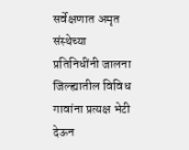सर्वेक्षणात अमृत संस्थेच्या प्रतिनिधींनी जालना जिल्ह्यातील विविध गावांना प्रत्यक्ष भेटी देऊन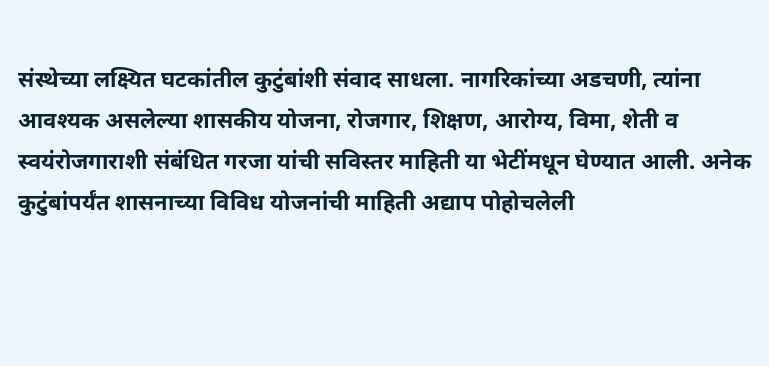संस्थेच्या लक्ष्यित घटकांतील कुटुंबांशी संवाद साधला. नागरिकांच्या अडचणी, त्यांना आवश्यक असलेल्या शासकीय योजना, रोजगार, शिक्षण, आरोग्य, विमा, शेती व स्वयंरोजगाराशी संबंधित गरजा यांची सविस्तर माहिती या भेटींमधून घेण्यात आली. अनेक कुटुंबांपर्यंत शासनाच्या विविध योजनांची माहिती अद्याप पोहोचलेली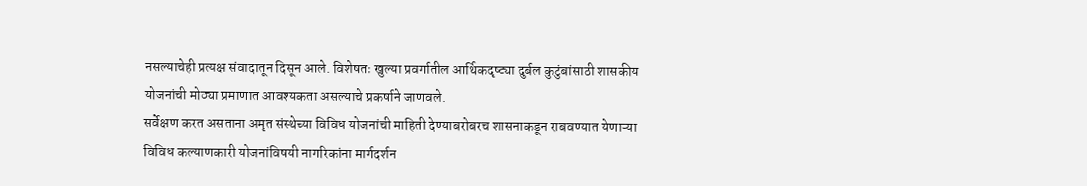नसल्याचेही प्रत्यक्ष संवादातून दिसून आले. विशेषतः खुल्या प्रवर्गातील आर्थिकदृष्ट्या दुर्बल कुटुंबांसाठी शासकीय योजनांची मोठ्या प्रमाणात आवश्यकता असल्याचे प्रकर्षाने जाणवले.
सर्वेक्षण करत असताना अमृत संस्थेच्या विविध योजनांची माहिती देण्याबरोबरच शासनाकडून राबवण्यात येणाऱ्या विविध कल्याणकारी योजनांविषयी नागरिकांना मार्गदर्शन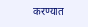करण्यात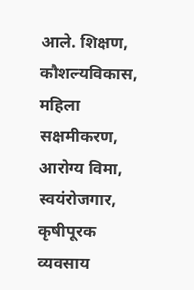आले. शिक्षण, कौशल्यविकास, महिला सक्षमीकरण, आरोग्य विमा, स्वयंरोजगार, कृषीपूरक व्यवसाय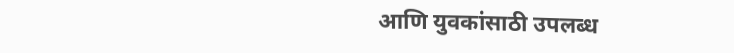आणि युवकांसाठी उपलब्ध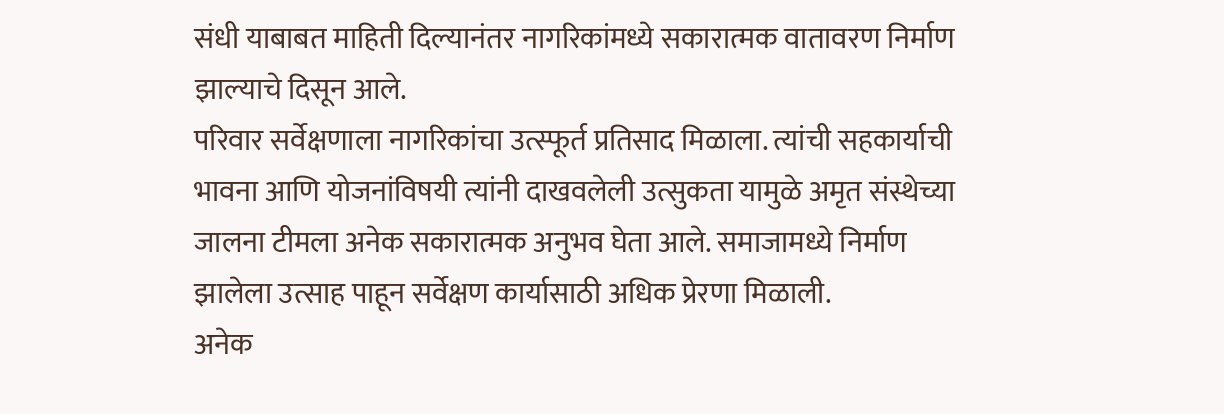संधी याबाबत माहिती दिल्यानंतर नागरिकांमध्ये सकारात्मक वातावरण निर्माण झाल्याचे दिसून आले.
परिवार सर्वेक्षणाला नागरिकांचा उत्स्फूर्त प्रतिसाद मिळाला. त्यांची सहकार्याची भावना आणि योजनांविषयी त्यांनी दाखवलेली उत्सुकता यामुळे अमृत संस्थेच्या जालना टीमला अनेक सकारात्मक अनुभव घेता आले. समाजामध्ये निर्माण झालेला उत्साह पाहून सर्वेक्षण कार्यासाठी अधिक प्रेरणा मिळाली.
अनेक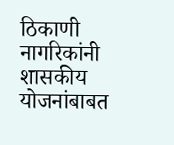ठिकाणी नागरिकांनी शासकीय योजनांबाबत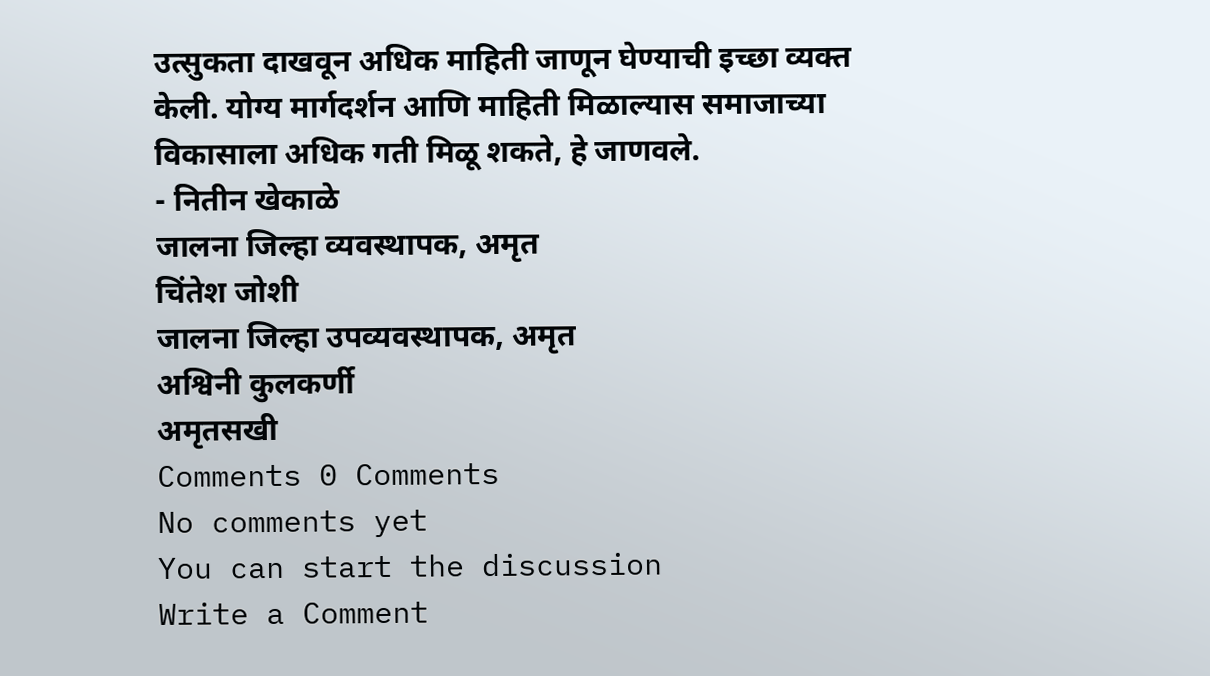उत्सुकता दाखवून अधिक माहिती जाणून घेण्याची इच्छा व्यक्त केली. योग्य मार्गदर्शन आणि माहिती मिळाल्यास समाजाच्या विकासाला अधिक गती मिळू शकते, हे जाणवले.
- नितीन खेकाळे
जालना जिल्हा व्यवस्थापक, अमृत
चिंतेश जोशी
जालना जिल्हा उपव्यवस्थापक, अमृत
अश्विनी कुलकर्णी
अमृतसखी
Comments 0 Comments
No comments yet
You can start the discussion
Write a Comment